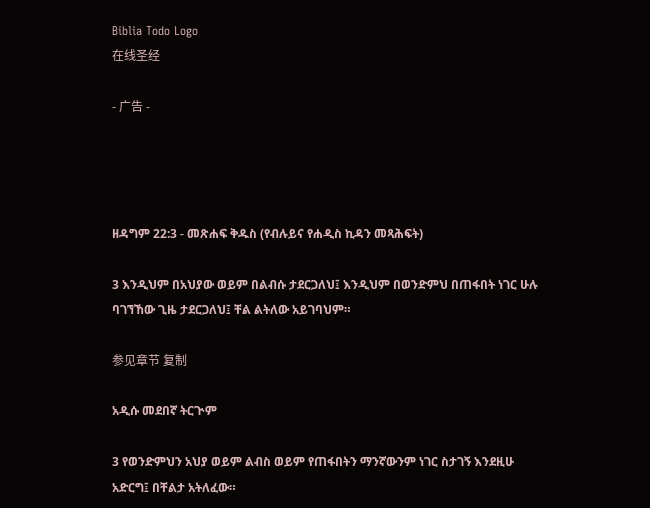Biblia Todo Logo
在线圣经

- 广告 -




ዘዳግም 22:3 - መጽሐፍ ቅዱስ (የብሉይና የሐዲስ ኪዳን መጻሕፍት)

3 እንዲህም በአህያው ወይም በልብሱ ታደርጋለህ፤ እንዲህም በወንድምህ በጠፋበት ነገር ሁሉ ባገኘኸው ጊዜ ታደርጋለህ፤ ቸል ልትለው አይገባህም።

参见章节 复制

አዲሱ መደበኛ ትርጒም

3 የወንድምህን አህያ ወይም ልብስ ወይም የጠፋበትን ማንኛውንም ነገር ስታገኝ እንደዚሁ አድርግ፤ በቸልታ አትለፈው።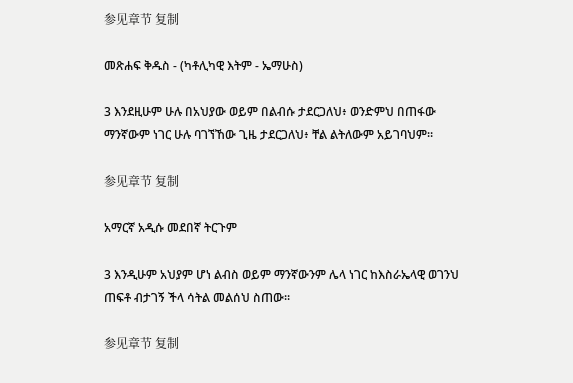参见章节 复制

መጽሐፍ ቅዱስ - (ካቶሊካዊ እትም - ኤማሁስ)

3 እንደዚሁም ሁሉ በአህያው ወይም በልብሱ ታደርጋለህ፥ ወንድምህ በጠፋው ማንኛውም ነገር ሁሉ ባገኘኸው ጊዜ ታደርጋለህ፥ ቸል ልትለውም አይገባህም።

参见章节 复制

አማርኛ አዲሱ መደበኛ ትርጉም

3 እንዲሁም አህያም ሆነ ልብስ ወይም ማንኛውንም ሌላ ነገር ከእስራኤላዊ ወገንህ ጠፍቶ ብታገኝ ችላ ሳትል መልሰህ ስጠው።

参见章节 复制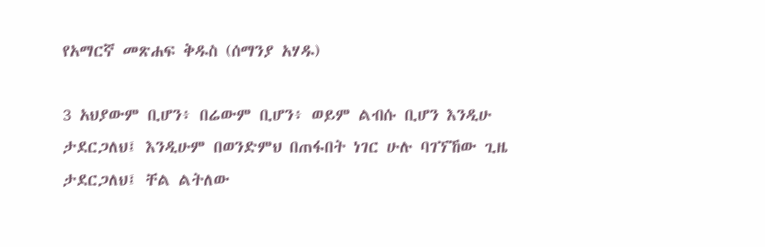የአማርኛ መጽሐፍ ቅዱስ (ሰማንያ አሃዱ)

3 አህያውም ቢሆን፥ በሬውም ቢሆን፥ ወይም ልብሱ ቢሆን እንዲሁ ታደርጋለህ፤ እንዲሁም በወንድምህ በጠፋበት ነገር ሁሉ ባገኘኸው ጊዜ ታደርጋለህ፤ ቸል ልትለው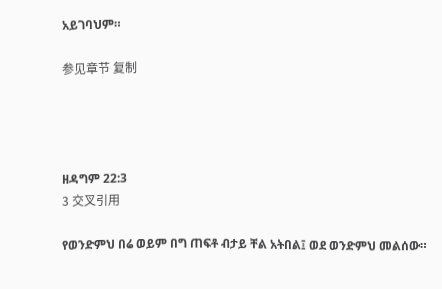አይገባህም።

参见章节 复制




ዘዳግም 22:3
3 交叉引用

የወንድምህ በሬ ወይም በግ ጠፍቶ ብታይ ቸል አትበል፤ ወደ ወንድምህ መልሰው።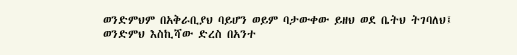ወንድምህም በአቅራቢያህ ባይሆን ወይም ባታውቀው ይዘህ ወደ ቤትህ ትገባለህ፤ ወንድምህ እስኪሻው ድረስ በአንተ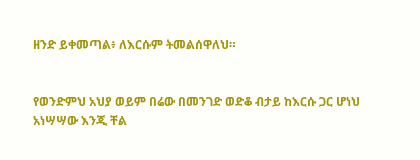ዘንድ ይቀመጣል፥ ለእርሱም ትመልሰዋለህ።


የወንድምህ አህያ ወይም በሬው በመንገድ ወድቆ ብታይ ከእርሱ ጋር ሆነህ አነሣሣው እንጂ ቸል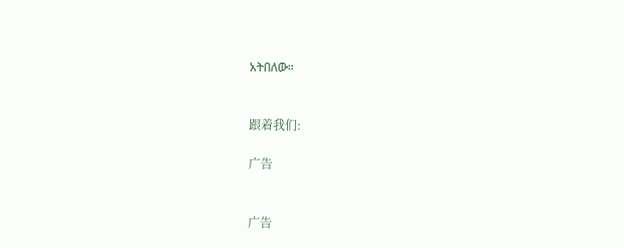አትበለው።


跟着我们:

广告


广告